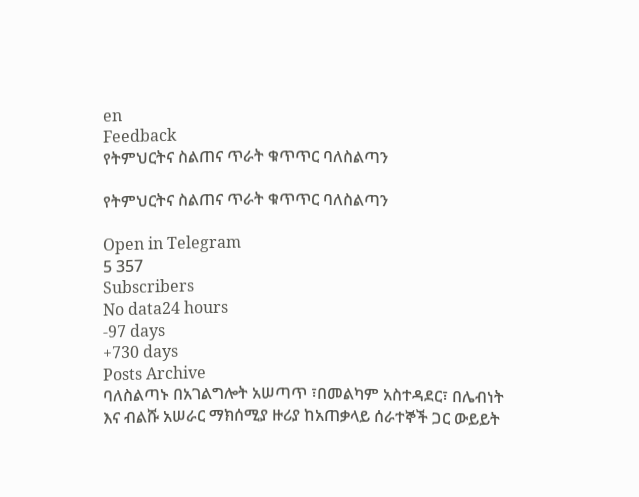en
Feedback
የትምህርትና ስልጠና ጥራት ቁጥጥር ባለስልጣን

የትምህርትና ስልጠና ጥራት ቁጥጥር ባለስልጣን

Open in Telegram
5 357
Subscribers
No data24 hours
-97 days
+730 days
Posts Archive
ባለስልጣኑ በአገልግሎት አሠጣጥ ፣በመልካም አስተዳደር፣ በሌብነት እና ብልሹ አሠራር ማክሰሚያ ዙሪያ ከአጠቃላይ ሰራተኞች ጋር ውይይት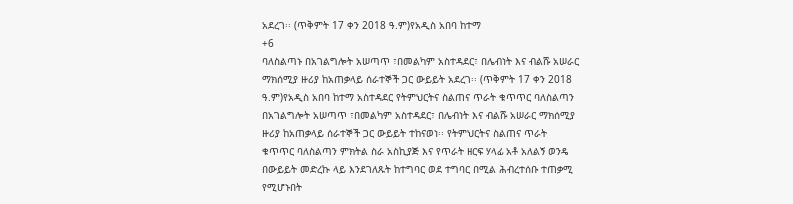አደረገ፡፡ (ጥቅምት 17 ቀን 2018 ዓ.ም)የአዲስ አበባ ከተማ
+6
ባለስልጣኑ በአገልግሎት አሠጣጥ ፣በመልካም አስተዳደር፣ በሌብነት እና ብልሹ አሠራር ማክሰሚያ ዙሪያ ከአጠቃላይ ሰራተኞች ጋር ውይይት አደረገ፡፡ (ጥቅምት 17 ቀን 2018 ዓ.ም)የአዲስ አበባ ከተማ አስተዳደር የትምህርትና ስልጠና ጥራት ቁጥጥር ባለስልጣን በአገልግሎት አሠጣጥ ፣በመልካም አስተዳደር፣ በሌብነት እና ብልሹ አሠራር ማክሰሚያ ዙሪያ ከአጠቃላይ ሰራተኞች ጋር ውይይት ተከናወነ፡፡ የትምህርትና ስልጠና ጥራት ቁጥጥር ባለስልጣን ምክትል ስራ አስኪያጅ እና የጥራት ዘርፍ ሃላፊ አቶ አለልኝ ወንዴ በውይይት መድረኩ ላይ እንደገለጹት ከተግባር ወደ ተግባር በሚል ሕብረተሰቡ ተጠቃሚ የሚሆኑበት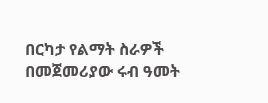በርካታ የልማት ስራዎች በመጀመሪያው ሩብ ዓመት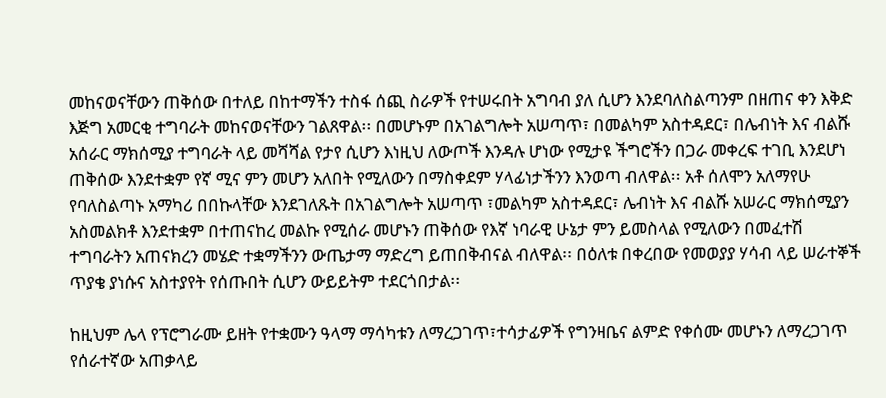መከናወናቸውን ጠቅሰው በተለይ በከተማችን ተስፋ ሰጪ ስራዎች የተሠሩበት አግባብ ያለ ሲሆን እንደባለስልጣንም በዘጠና ቀን እቅድ እጅግ አመርቂ ተግባራት መከናወናቸውን ገልጸዋል፡፡ በመሆኑም በአገልግሎት አሠጣጥ፣ በመልካም አስተዳደር፣ በሌብነት እና ብልሹ አሰራር ማክሰሚያ ተግባራት ላይ መሻሻል የታየ ሲሆን እነዚህ ለውጦች እንዳሉ ሆነው የሚታዩ ችግሮችን በጋራ መቀረፍ ተገቢ እንደሆነ ጠቅሰው እንደተቋም የኛ ሚና ምን መሆን አለበት የሚለውን በማስቀደም ሃላፊነታችንን እንወጣ ብለዋል፡፡ አቶ ሰለሞን አለማየሁ የባለስልጣኑ አማካሪ በበኩላቸው እንደገለጹት በአገልግሎት አሠጣጥ ፣መልካም አስተዳደር፣ ሌብነት እና ብልሹ አሠራር ማክሰሚያን አስመልክቶ እንደተቋም በተጠናከረ መልኩ የሚሰራ መሆኑን ጠቅሰው የእኛ ነባራዊ ሁኔታ ምን ይመስላል የሚለውን በመፈተሽ ተግባራትን አጠናክረን መሄድ ተቋማችንን ውጤታማ ማድረግ ይጠበቅብናል ብለዋል፡፡ በዕለቱ በቀረበው የመወያያ ሃሳብ ላይ ሠራተኞች ጥያቄ ያነሱና አስተያየት የሰጡበት ሲሆን ውይይትም ተደርጎበታል፡፡

ከዚህም ሌላ የፕሮግራሙ ይዘት የተቋሙን ዓላማ ማሳካቱን ለማረጋገጥ፣ተሳታፊዎች የግንዛቤና ልምድ የቀሰሙ መሆኑን ለማረጋገጥ የሰራተኛው አጠቃላይ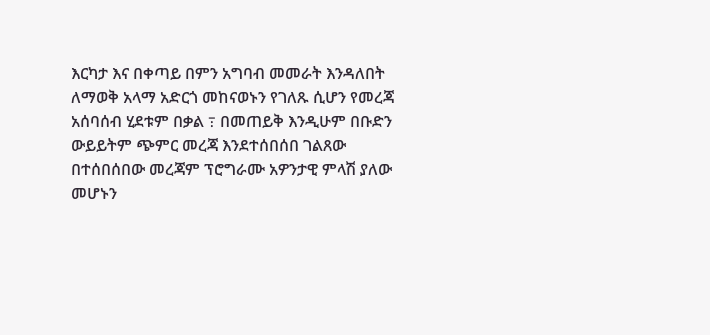እርካታ እና በቀጣይ በምን አግባብ መመራት እንዳለበት ለማወቅ አላማ አድርጎ መከናወኑን የገለጹ ሲሆን የመረጃ አሰባሰብ ሂደቱም በቃል ߹ በመጠይቅ እንዲሁም በቡድን ውይይትም ጭምር መረጃ እንደተሰበሰበ ገልጸው በተሰበሰበው መረጃም ፕሮግራሙ አዎንታዊ ምላሽ ያለው መሆኑን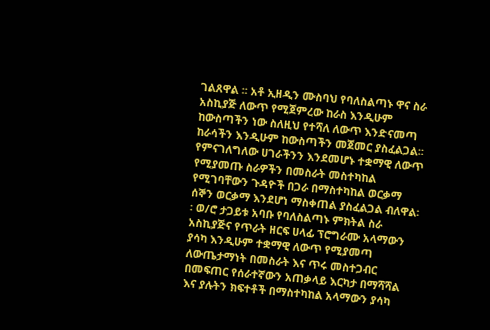ገልጸዋል ፡፡ አቶ ኢዘዲን ሙስባህ የባለስልጣኑ ዋና ስራ አስኪያጅ ለውጥ የሚጀምረው ከራስ እንዲሁም ከውስጣችን ነው ስለዚህ የተሻለ ለውጥ እንድናመጣ ከራሳችን እንዲሁም ከውስጣችን መጀመር ያስፈልጋል፡፡የምናገለግለው ሀገራችንን እንደመሆኑ ተቋማዊ ለውጥ የሚያመጡ ስራዎችን በመስራት መስተካከል የሚገባቸውን ጉዳዮች በጋራ በማስተካከል ወርቃማ ሰኞን ወርቃማ እንደሆነ ማስቀጠል ያስፈልጋል ብለዋል፡፡ ወ/ሮ ታጋይቱ አባቡ የባለስልጣኑ ምክትል ስራ አስኪያጅና የጥራት ዘርፍ ሀላፊ ፕሮግራሙ አላማውን ያሳካ እንዲሁም ተቋማዊ ለውጥ የሚያመጣ ለውጤታማነት በመስራት እና ጥሩ መስተጋብር በመፍጠር የሰራተኛውን አጠቃላይ እርካታ በማሻሻል እና ያሉትን ክፍተቶች በማስተካከል አላማውን ያሳካ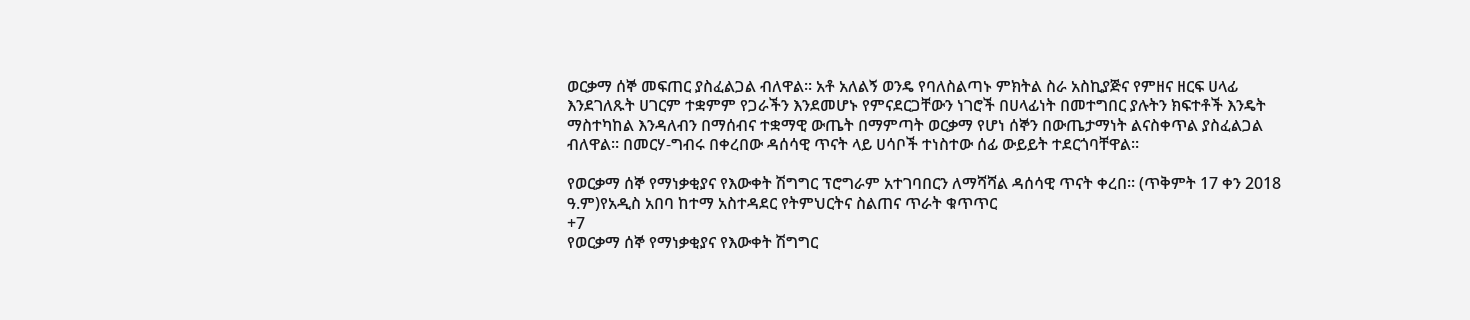ወርቃማ ሰኞ መፍጠር ያስፈልጋል ብለዋል፡፡ አቶ አለልኝ ወንዴ የባለስልጣኑ ምክትል ስራ አስኪያጅና የምዘና ዘርፍ ሀላፊ እንደገለጹት ሀገርም ተቋምም የጋራችን እንደመሆኑ የምናደርጋቸውን ነገሮች በሀላፊነት በመተግበር ያሉትን ክፍተቶች እንዴት ማስተካከል እንዳለብን በማሰብና ተቋማዊ ውጤት በማምጣት ወርቃማ የሆነ ሰኞን በውጤታማነት ልናስቀጥል ያስፈልጋል ብለዋል፡፡ በመርሃ-ግብሩ በቀረበው ዳሰሳዊ ጥናት ላይ ሀሳቦች ተነስተው ሰፊ ውይይት ተደርጎባቸዋል፡፡

የወርቃማ ሰኞ የማነቃቂያና የእውቀት ሽግግር ፕሮግራም አተገባበርን ለማሻሻል ዳሰሳዊ ጥናት ቀረበ፡፡ (ጥቅምት 17 ቀን 2018 ዓ.ም)የአዲስ አበባ ከተማ አስተዳደር የትምህርትና ስልጠና ጥራት ቁጥጥር
+7
የወርቃማ ሰኞ የማነቃቂያና የእውቀት ሽግግር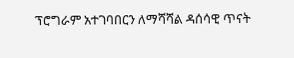ፕሮግራም አተገባበርን ለማሻሻል ዳሰሳዊ ጥናት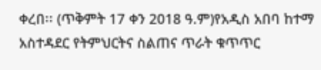ቀረበ፡፡ (ጥቅምት 17 ቀን 2018 ዓ.ም)የአዲስ አበባ ከተማ አስተዳደር የትምህርትና ስልጠና ጥራት ቁጥጥር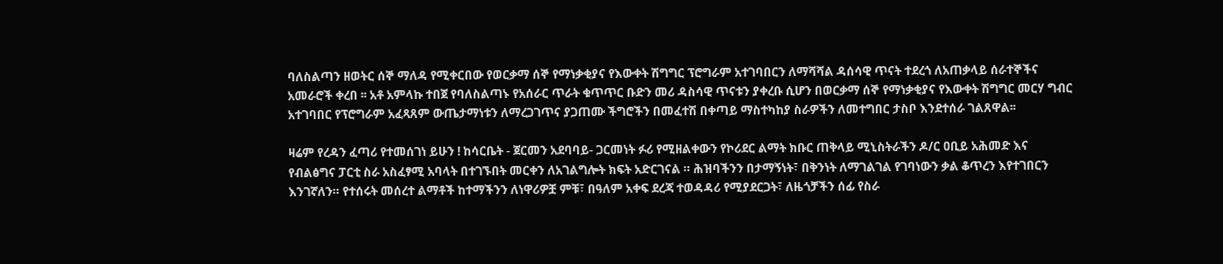ባለስልጣን ዘወትር ሰኞ ማለዳ የሚቀርበው የወርቃማ ሰኞ የማነቃቂያና የእውቀት ሽግግር ፕሮግራም አተገባበርን ለማሻሻል ዳሰሳዊ ጥናት ተደረጎ ለአጠቃላይ ሰራተኞችና አመራሮች ቀረበ ፡፡ አቶ አምላኩ ተበጀ የባለስልጣኑ የአሰራር ጥራት ቁጥጥር ቡድን መሪ ዳስሳዊ ጥናቱን ያቀረቡ ሲሆን በወርቃማ ሰኞ የማነቃቂያና የእውቀት ሽግግር መርሃ ግብር አተገባበር የፕሮግራም አፈጻጸም ውጤታማነቱን ለማረጋገጥና ያጋጠሙ ችግሮችን በመፈተሽ በቀጣይ ማስተካከያ ስራዎችን ለመተግበር ታስቦ እንደተሰራ ገልጸዋል፡፡

ዛሬም የረዳን ፈጣሪ የተመሰገነ ይሁን ! ከሳርቤት - ጀርመን አደባባይ- ጋርመነት ፉሪ የሚዘልቀውን የኮሪደር ልማት ክቡር ጠቅላይ ሚኒስትራችን ዶ/ር ዐቢይ አሕመድ እና የብልፅግና ፓርቲ ስራ አስፈፃሚ አባላት በተገኙበት መርቀን ለአገልግሎት ክፍት አድርገናል ። ሕዝባችንን በታማኝነት፣ በቅንነት ለማገልገል የገባነውን ቃል ቆጥረን እየተገበርን እንገኛለን። የተሰሩት መሰረተ ልማቶች ከተማችንን ለነዋሪዎቿ ምቹ፣ በዓለም አቀፍ ደረጃ ተወዳዳሪ የሚያደርጋት፣ ለዜጎቻችን ሰፊ የስራ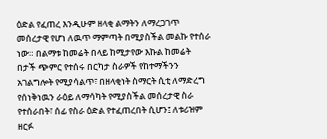ዕድል የፈጠረ እንዲሁም ዘላቂ ልማትን ለማረጋገጥ መሰረታዊ የሆነ ለዉጥ ማምጣት በሚያስችል መልኩ የተሰራ ነው። በልማቱ ከመሬት በላይ ከሚታየው እኩል ከመሬት በታች ጭምር የተሰሩ በርካታ ስራዎች የከተማችንን አገልግሎት የሚያሳልጥ፣ በዘላቂነት ስማርት ሲቲ ለማድረግ የሰነቅነዉን ራዕይ ለማሳካት የሚያስችል መሰረታዊ ስራ የተሰራበት፣ ሰፊ የስራ ዕድል የተፈጠረበት ሲሆን፤ ለቱሪዝም ዘርፉ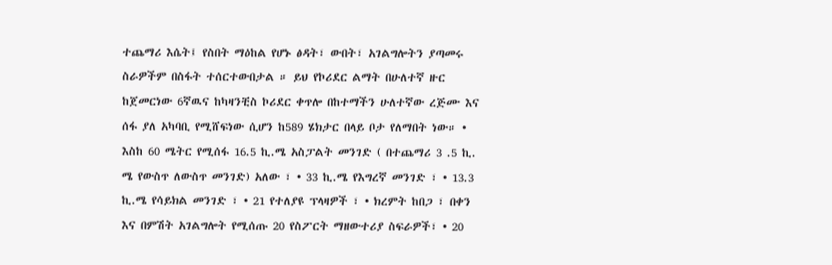ተጨማሪ እሴት፤ የስበት ማዕከል የሆኑ ፅዳት፣ ውበት፣ አገልግሎትን ያጣመሩ ስራዎችም በስፋት ተሰርተውበታል ። ይህ የኮሪደር ልማት በሁለተኛ ዙር ከጀመርነው 6ኛዉና ከካዛንቺስ ኮሪደር ቀጥሎ በከተማችን ሁለተኛው ረጅሙ እና ሰፋ ያለ አካባቢ የሚሸፍነው ሲሆን ከ589 ሄክታር በላይ ቦታ የለማበት ነው። • እስከ 60 ሜትር የሚሰፋ 16.5 ኪ.ሜ አስፓልት መንገድ ( በተጨማሪ 3 .5 ኪ. ሜ የውስጥ ለውስጥ መንገድ) አለው ፣ • 33 ኪ.ሜ የእግረኛ መንገድ ፣ • 13.3 ኪ.ሜ የሳይክል መንገድ ፣ • 21 የተለያዩ ፕላዛዎች ፣ • ክረምት ከበጋ ፣ በቀን እና በምሽት አገልግሎት የሚሰጡ 20 የስፖርት ማዘውተሪያ ስፍራዎች፣ • 20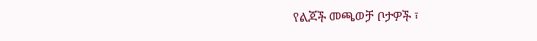የልጆች መጫወቻ ቦታዎች ፣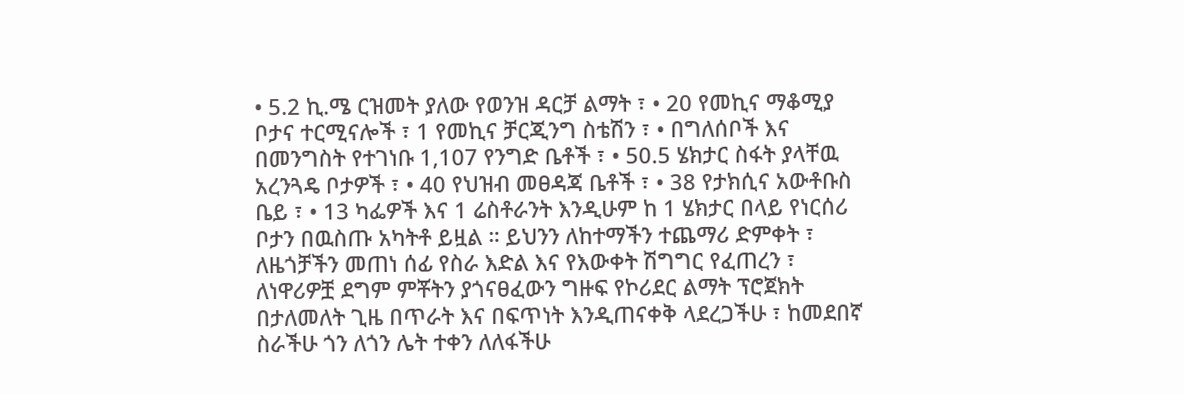• 5.2 ኪ.ሜ ርዝመት ያለው የወንዝ ዳርቻ ልማት ፣ • 20 የመኪና ማቆሚያ ቦታና ተርሚናሎች ፣ 1 የመኪና ቻርጂንግ ስቴሽን ፣ • በግለሰቦች እና በመንግስት የተገነቡ 1,107 የንግድ ቤቶች ፣ • 50.5 ሄክታር ስፋት ያላቸዉ አረንጓዴ ቦታዎች ፣ • 40 የህዝብ መፀዳጃ ቤቶች ፣ • 38 የታክሲና አውቶቡስ ቤይ ፣ • 13 ካፌዎች እና 1 ሬስቶራንት እንዲሁም ከ 1 ሄክታር በላይ የነርሰሪ ቦታን በዉስጡ አካትቶ ይዟል ። ይህንን ለከተማችን ተጨማሪ ድምቀት ፣ ለዜጎቻችን መጠነ ሰፊ የስራ እድል እና የእውቀት ሽግግር የፈጠረን ፣ ለነዋሪዎቿ ደግም ምቾትን ያጎናፀፈውን ግዙፍ የኮሪደር ልማት ፕሮጀክት በታለመለት ጊዜ በጥራት እና በፍጥነት እንዲጠናቀቅ ላደረጋችሁ ፣ ከመደበኛ ስራችሁ ጎን ለጎን ሌት ተቀን ለለፋችሁ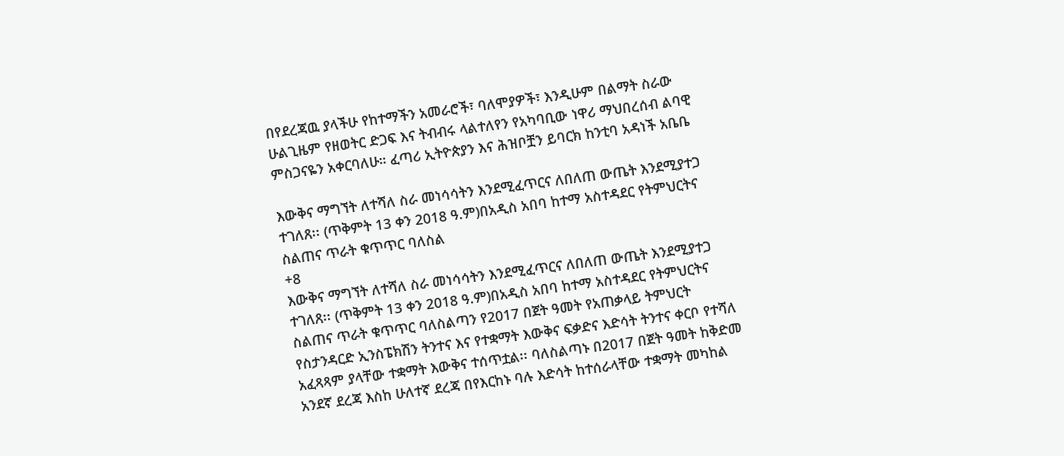በየደረጃዉ ያላችሁ የከተማችን አመራሮች፣ ባለሞያዎች፣ እንዲሁም በልማት ስራው ሁልጊዜም የዘወትር ድጋፍ እና ትብብሩ ላልተለየን የአካባቢው ነዋሪ ማህበረሰብ ልባዊ ምስጋናዬን አቀርባለሁ። ፈጣሪ ኢትዮጵያን እና ሕዝቦቿን ይባርክ ከንቲባ አዳነች አቤቤ

እውቅና ማግኘት ለተሻለ ስራ መነሳሳትን እንደሚፈጥርና ለበለጠ ውጤት እንደሚያተጋ ተገለጸ፡፡ (ጥቅምት 13 ቀን 2018 ዓ.ም)በአዲስ አበባ ከተማ አስተዳደር የትምህርትና ስልጠና ጥራት ቁጥጥር ባለስል
+8
እውቅና ማግኘት ለተሻለ ስራ መነሳሳትን እንደሚፈጥርና ለበለጠ ውጤት እንደሚያተጋ ተገለጸ፡፡ (ጥቅምት 13 ቀን 2018 ዓ.ም)በአዲስ አበባ ከተማ አስተዳደር የትምህርትና ስልጠና ጥራት ቁጥጥር ባለስልጣን የ2017 በጀት ዓመት የአጠቃላይ ትምህርት የስታንዳርድ ኢንስፔክሽን ትንተና እና የተቋማት እውቅና ፍቃድና እድሳት ትንተና ቀርቦ የተሻለ አፈጻጻም ያላቸው ተቋማት እውቅና ተሰጥቷል፡፡ ባለስልጣኑ በ2017 በጀት ዓመት ከቅድመ አንደኛ ደረጃ እስከ ሁለተኛ ደረጃ በየእርከኑ ባሉ እድሳት ከተሰራላቸው ተቋማት መካከል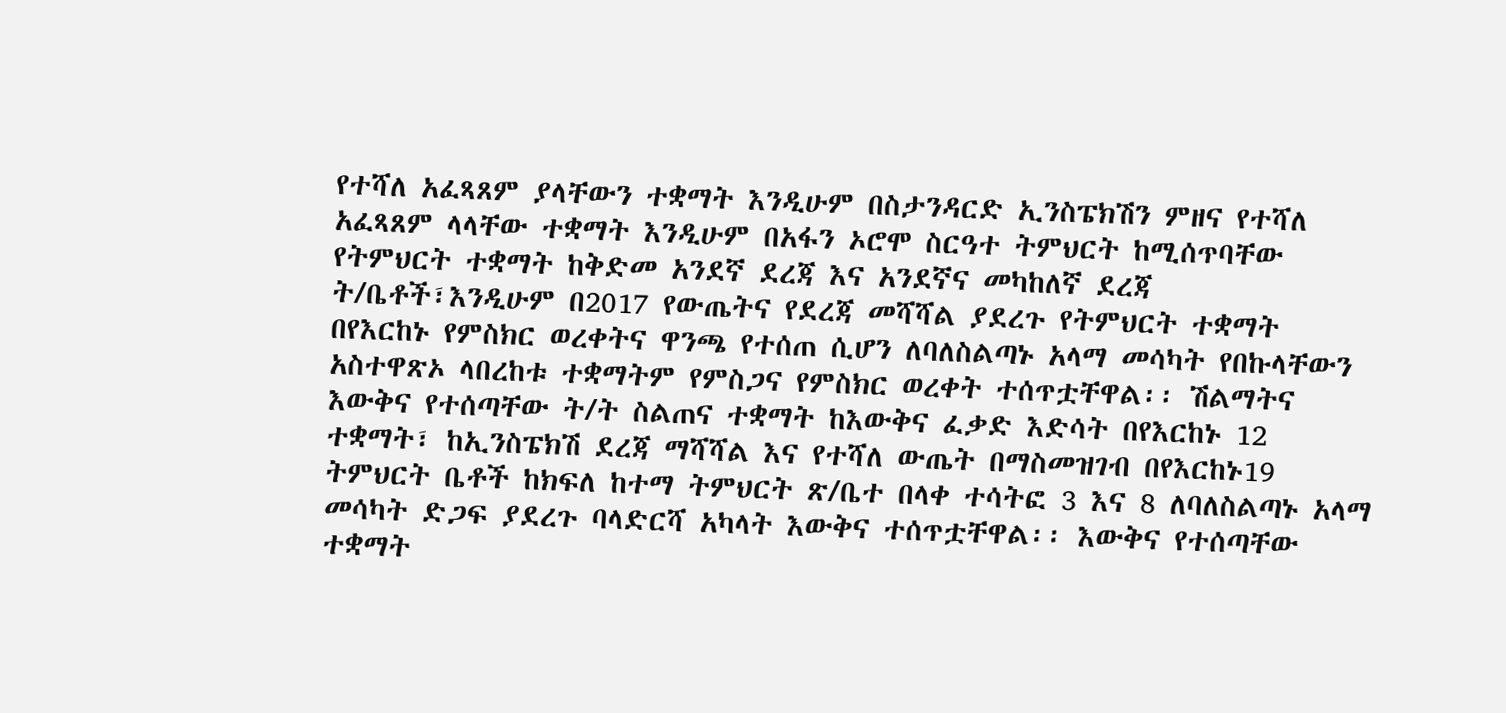የተሻለ አፈጻጸም ያላቸውን ተቋማት እንዲሁም በስታንዳርድ ኢንስፔክሽን ምዘና የተሻለ አፈጻጸም ላላቸው ተቋማት እንዲሁም በአፋን ኦሮሞ ስርዓተ ትምህርት ከሚሰጥባቸው የትምህርት ተቋማት ከቅድመ አንደኛ ደረጃ እና አንደኛና መካከለኛ ደረጃ ት/ቤቶች፣እንዲሁም በ2017 የውጤትና የደረጃ መሻሻል ያደረጉ የትምህርት ተቋማት በየእርከኑ የምስክር ወረቀትና ዋንጫ የተሰጠ ሲሆን ለባለስልጣኑ አላማ መሳካት የበኩላቸውን አስተዋጽኦ ላበረከቱ ተቋማትም የምስጋና የምስክር ወረቀት ተሰጥቷቸዋል፡፡ ሽልማትና እውቅና የተሰጣቸው ት/ት ስልጠና ተቋማት ከእውቅና ፈቃድ እድሳት በየእርከኑ 12 ተቋማት፣ ከኢንስፔክሽ ደረጃ ማሻሻል እና የተሻለ ውጤት በማስመዝገብ በየእርከኑ19 ትምህርት ቤቶች ከክፍለ ከተማ ትምህርት ጽ/ቤተ በላቀ ተሳትፎ 3 እና 8 ለባለስልጣኑ አላማ መሳካት ድጋፍ ያደረጉ ባላድርሻ አካላት እውቅና ተሰጥቷቸዋል፡፡ እውቅና የተሰጣቸው ተቋማት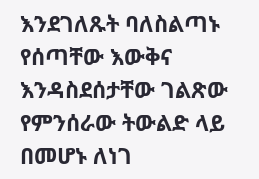እንደገለጹት ባለስልጣኑ የሰጣቸው እውቅና እንዳስደሰታቸው ገልጽው የምንሰራው ትውልድ ላይ በመሆኑ ለነገ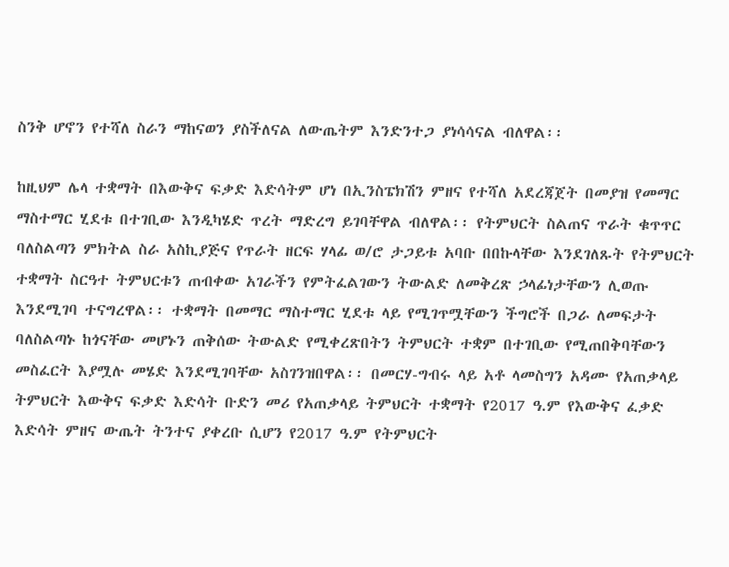ስንቅ ሆኖን የተሻለ ስራን ማከናወን ያስችለናል ለውጤትም እንድንተጋ ያነሳሳናል ብለዋል፡፡

ከዚህም ሌላ ተቋማት በእውቅና ፍቃድ እድሳትም ሆነ በኢንስፔክሽን ምዘና የተሻለ አደረጃጀት በመያዝ የመማር ማስተማር ሂደቱ በተገቢው እንዲካሄድ ጥረት ማድረግ ይገባቸዋል ብለዋል፡፡ የትምህርት ስልጠና ጥራት ቁጥጥር ባለስልጣን ምክትል ስራ አስኪያጅና የጥራት ዘርፍ ሃላፊ ወ/ሮ ታጋይቱ አባቡ በበኩላቸው እንደገለጹት የትምህርት ተቋማት ስርዓተ ትምህርቱን ጠብቀው አገራችን የምትፈልገውን ትውልድ ለመቅረጽ ኃላፊነታቸውን ሊወጡ እንደሚገባ ተናግረዋል፡፡ ተቋማት በመማር ማስተማር ሂደቱ ላይ የሚገጥሟቸውን ችግሮች በጋራ ለመፍታት ባለስልጣኑ ከጎናቸው መሆኑን ጠቅሰው ትውልድ የሚቀረጽበትን ትምህርት ተቋም በተገቢው የሚጠበቅባቸውን መስፈርት እያሟሉ መሄድ እንደሚገባቸው አስገንዝበዋል፡፡ በመርሃ-ግብሩ ላይ አቶ ላመስግን አዳሙ የአጠቃላይ ትምህርት እውቅና ፍቃድ እድሳት ቡድን መሪ የአጠቃላይ ትምህርት ተቋማት የ2017 ዓ.ም የእውቅና ፈቃድ እድሳት ምዘና ውጤት ትንተና ያቀረቡ ሲሆን የ2017 ዓ.ም የትምህርት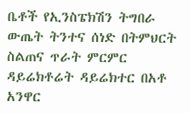ቤቶች የኢንስፔክሽን ትግበራ ውጤት ትንተና ሰነድ በትምህርት ስልጠና ጥራት ምርምር ዳይሬክቶሬት ዳይሬክተር በአቶ አንዋር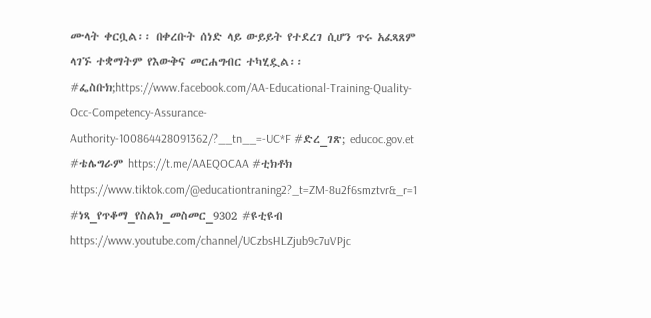ሙላት ቀርቧል፡፡ በቀረቡት ሰነድ ላይ ውይይት የተደረገ ሲሆን ጥሩ አፈጻጸም ላገኙ ተቋማትም የእውቅና መርሐግብር ተካሂዷል፡፡ #ፌስቡክ;https://www.facebook.com/AA-Educational-Training-Quality-Occ-Competency-Assurance-Authority-100864428091362/?__tn__=-UC*F #ድረ_ገጽ; educoc.gov.et #ቴሌግራም https://t.me/AAEQOCAA #ቲክቶክ https://www.tiktok.com/@educationtraning2?_t=ZM-8u2f6smztvr&_r=1 #ነጻ_የጥቆማ_የስልክ_መስመር_9302 #ዩቲዩብ https://www.youtube.com/channel/UCzbsHLZjub9c7uVPjc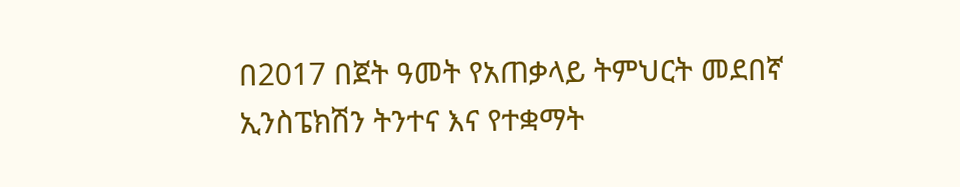በ2017 በጀት ዓመት የአጠቃላይ ትምህርት መደበኛ ኢንስፔክሽን ትንተና እና የተቋማት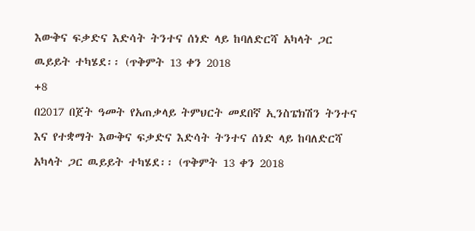እውቅና ፍቃድና እድሳት ትንተና ሰነድ ላይ ከባለድርሻ አካላት ጋር ዉይይት ተካሄደ፡፡ (ጥቅምት 13 ቀን 2018
+8
በ2017 በጀት ዓመት የአጠቃላይ ትምህርት መደበኛ ኢንስፔክሽን ትንተና እና የተቋማት እውቅና ፍቃድና እድሳት ትንተና ሰነድ ላይ ከባለድርሻ አካላት ጋር ዉይይት ተካሄደ፡፡ (ጥቅምት 13 ቀን 2018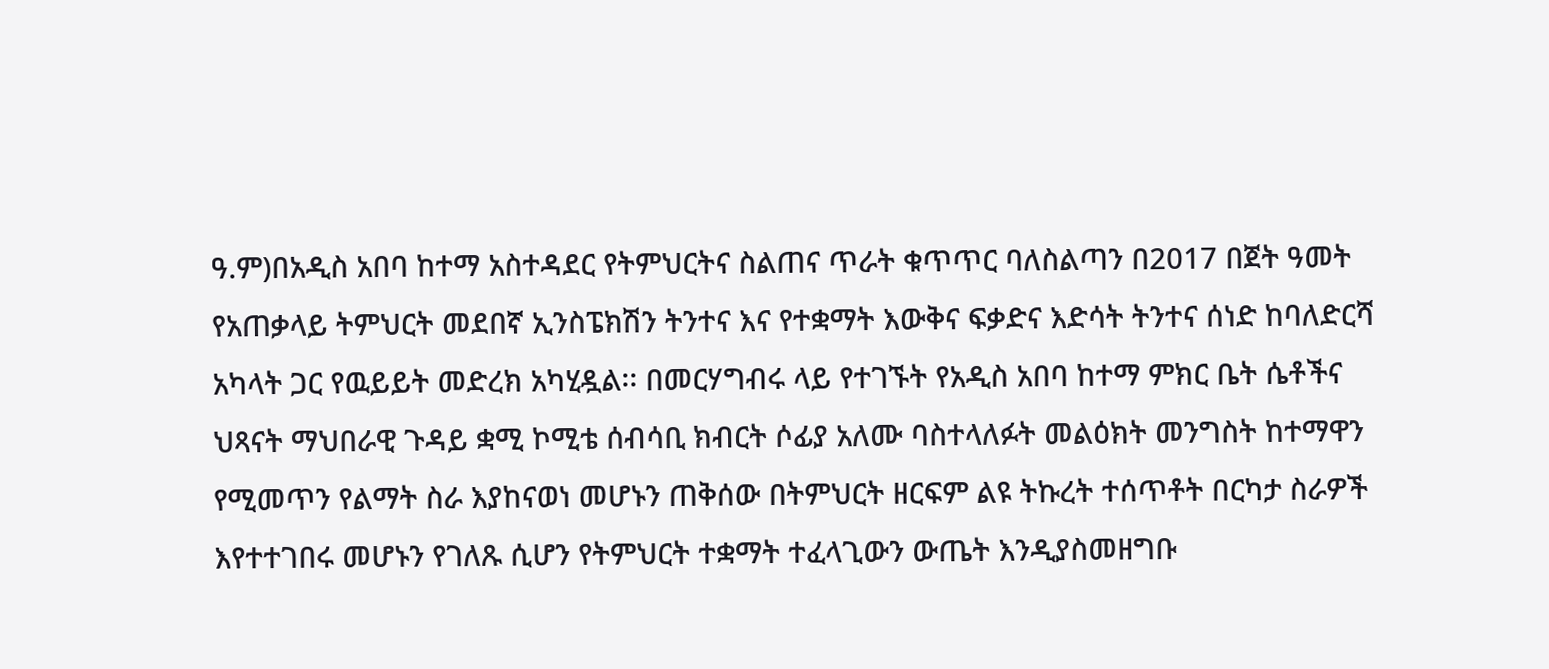ዓ.ም)በአዲስ አበባ ከተማ አስተዳደር የትምህርትና ስልጠና ጥራት ቁጥጥር ባለስልጣን በ2017 በጀት ዓመት የአጠቃላይ ትምህርት መደበኛ ኢንስፔክሽን ትንተና እና የተቋማት እውቅና ፍቃድና እድሳት ትንተና ሰነድ ከባለድርሻ አካላት ጋር የዉይይት መድረክ አካሂዷል፡፡ በመርሃግብሩ ላይ የተገኙት የአዲስ አበባ ከተማ ምክር ቤት ሴቶችና ህጻናት ማህበራዊ ጉዳይ ቋሚ ኮሚቴ ሰብሳቢ ክብርት ሶፊያ አለሙ ባስተላለፉት መልዕክት መንግስት ከተማዋን የሚመጥን የልማት ስራ እያከናወነ መሆኑን ጠቅሰው በትምህርት ዘርፍም ልዩ ትኩረት ተሰጥቶት በርካታ ስራዎች እየተተገበሩ መሆኑን የገለጹ ሲሆን የትምህርት ተቋማት ተፈላጊውን ውጤት እንዲያስመዘግቡ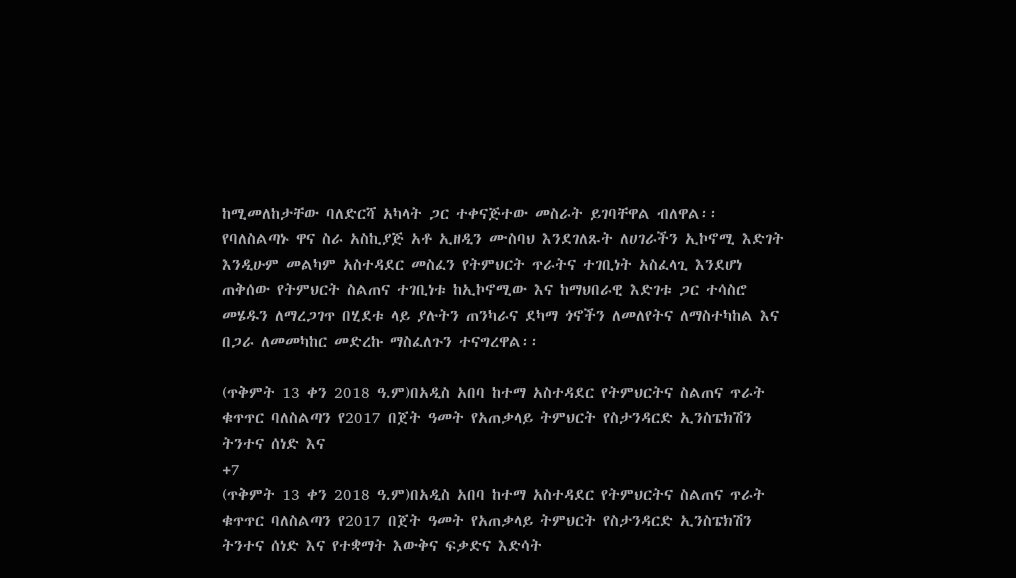ከሚመለከታቸው ባለድርሻ አካላት ጋር ተቀናጅተው መስራት ይገባቸዋል ብለዋል፡፡ የባለስልጣኑ ዋና ስራ አስኪያጅ አቶ ኢዘዲን ሙስባህ እንደገለጹት ለሀገራችን ኢኮኖሚ እድገት እንዲሁም መልካም አስተዳደር መስፈን የትምህርት ጥራትና ተገቢነት አስፈላጊ እንደሆነ ጠቅሰው የትምህርት ስልጠና ተገቢነቱ ከኢኮኖሚው እና ከማህበራዊ እድገቱ ጋር ተሳስሮ መሄዱን ለማረጋገጥ በሂደቱ ላይ ያሉትን ጠንካራና ደካማ ጎኖችን ለመለየትና ለማስተካከል እና በጋራ ለመመካከር መድረኩ ማስፈለጉን ተናግረዋል፡፡

(ጥቅምት 13 ቀን 2018 ዓ.ም)በአዲስ አበባ ከተማ አስተዳደር የትምህርትና ስልጠና ጥራት ቁጥጥር ባለስልጣን የ2017 በጀት ዓመት የአጠቃላይ ትምህርት የስታንዳርድ ኢንስፔክሽን ትንተና ሰነድ እና
+7
(ጥቅምት 13 ቀን 2018 ዓ.ም)በአዲስ አበባ ከተማ አስተዳደር የትምህርትና ስልጠና ጥራት ቁጥጥር ባለስልጣን የ2017 በጀት ዓመት የአጠቃላይ ትምህርት የስታንዳርድ ኢንስፔክሽን ትንተና ሰነድ እና የተቋማት እውቅና ፍቃድና እድሳት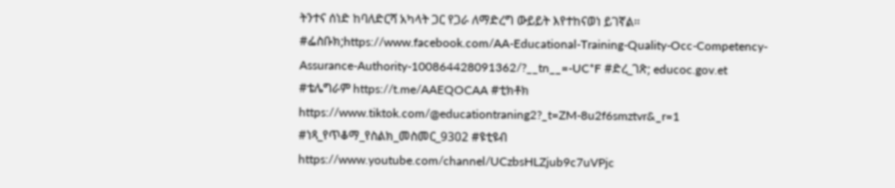ትንተና ሰነድ ከባለድርሻ አካላት ጋር የጋራ ለማድረግ ውይይት እየተከናወነ ይገኛል፡፡ #ፌስቡክ;https://www.facebook.com/AA-Educational-Training-Quality-Occ-Competency-Assurance-Authority-100864428091362/?__tn__=-UC*F #ድረ_ገጽ; educoc.gov.et #ቴሌግራም https://t.me/AAEQOCAA #ቲክቶክ https://www.tiktok.com/@educationtraning2?_t=ZM-8u2f6smztvr&_r=1 #ነጻ_የጥቆማ_የስልክ_መስመር_9302 #ዩቲዩብ https://www.youtube.com/channel/UCzbsHLZjub9c7uVPjc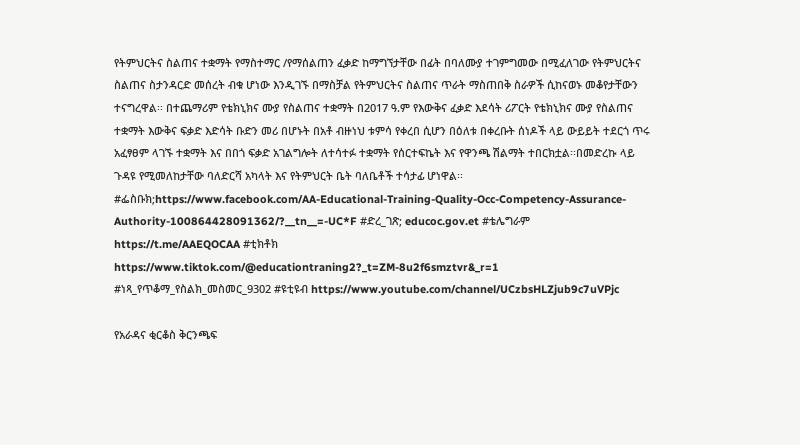የትምህርትና ስልጠና ተቋማት የማስተማር /የማሰልጠን ፈቃድ ከማግኘታቸው በፊት በባለሙያ ተገምግመው በሚፈለገው የትምህርትና ስልጠና ስታንዳርድ መሰረት ብቁ ሆነው እንዲገኙ በማስቻል የትምህርትና ስልጠና ጥራት ማስጠበቅ ስራዎች ሲከናወኑ መቆየታቸውን ተናግረዋል፡፡ በተጨማሪም የቴክኒክና ሙያ የስልጠና ተቋማት በ2017 ዓ.ም የእውቅና ፈቃድ እደሳት ሪፖርት የቴክኒክና ሙያ የስልጠና ተቋማት እውቅና ፍቃድ እድሳት ቡድን መሪ በሆኑት በአቶ ብዙነህ ቱምሳ የቀረበ ሲሆን በዕለቱ በቀረቡት ሰነዶች ላይ ውይይት ተደርጎ ጥሩ አፈፃፀም ላገኙ ተቋማት እና በበጎ ፍቃድ አገልግሎት ለተሳተፉ ተቋማት የሰርተፍኬት እና የዋንጫ ሽልማት ተበርክቷል፡፡በመድረኩ ላይ ጉዳዩ የሚመለከታቸው ባለድርሻ አካላት እና የትምህርት ቤት ባለቤቶች ተሳታፊ ሆነዋል፡፡ #ፌስቡክ;https://www.facebook.com/AA-Educational-Training-Quality-Occ-Competency-Assurance-Authority-100864428091362/?__tn__=-UC*F #ድረ_ገጽ; educoc.gov.et #ቴሌግራም https://t.me/AAEQOCAA #ቲክቶክ https://www.tiktok.com/@educationtraning2?_t=ZM-8u2f6smztvr&_r=1 #ነጻ_የጥቆማ_የስልክ_መስመር_9302 #ዩቲዩብ https://www.youtube.com/channel/UCzbsHLZjub9c7uVPjc

የአራዳና ቂርቆስ ቅርንጫፍ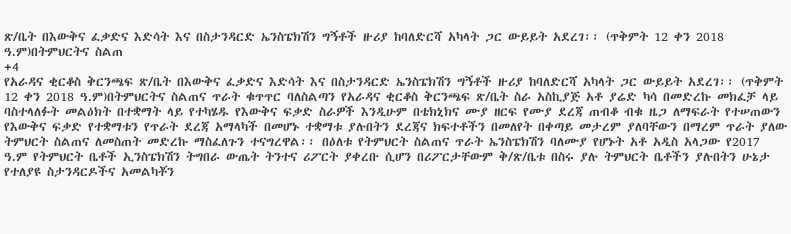ጽ/ቤት በእውቅና ፈቃድና እድሳት እና በስታንዳርድ ኤንስፔክሽን ግኝቶች ዙሪያ ከባለድርሻ አካላት ጋር ውይይት አደረገ፡፡ (ጥቅምት 12 ቀን 2018 ዓ.ም)በትምህርትና ስልጠ
+4
የአራዳና ቂርቆስ ቅርንጫፍ ጽ/ቤት በእውቅና ፈቃድና እድሳት እና በስታንዳርድ ኤንስፔክሽን ግኝቶች ዙሪያ ከባለድርሻ አካላት ጋር ውይይት አደረገ፡፡ (ጥቅምት 12 ቀን 2018 ዓ.ም)በትምህርትና ስልጠና ጥራት ቁጥጥር ባለስልጣን የአራዳና ቂርቆስ ቅርንጫፍ ጽ/ቤት ስራ አስኪያጅ አቶ ያሬድ ካሳ በመድረኩ መክፈቻ ላይ ባስተላለፉት መልዕክት በተቋማት ላይ የተካሄዱ የእውቅና ፍቃድ ስራዎች እንዲሁም በቴክኒክና ሙያ ዘርፍ የሙያ ደረጃ ጠብቆ ብቁ ዜጋ ለማፍራት የተሠጠውን የእውቅና ፍቃድ የተቋማቱን የጥራት ደረጃ አማላካች በመሆኑ ተቋማቱ ያሉበትን ደረጃና ክፍተቶችን በመለየት በቀጣይ መታረም ያለባቸውን በማረም ጥራት ያለው ትምህርት ስልጠና ለመስጠት መድረኩ ማስፈለጉን ተናግረዋል፡፡ በዕለቱ የትምህርት ስልጠና ጥራት ኤንስፔክሽን ባለሙያ የሆኑት አቶ አዲስ አላጋው የ2017 ዓ.ም የትምህርት ቤቶች ኢንስፔክሽን ትግበራ ውጤት ትንተና ሪፖርት ያቀረቡ ሲሆን በሪፖርታቸውም ቅ/ጽ/ቤቱ በስሩ ያሉ ትምህርት ቤቶችን ያሉበትን ሁኔታ የተለያዩ ስታንዳርዶችና አመልካቾን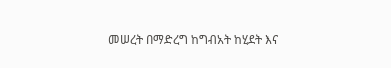መሠረት በማድረግ ከግብአት ከሂደት እና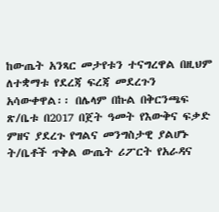ከውጤት አንጻር መታየቱን ተናግረዋል በዚህም ለተቋማቱ የደረጃ ፍረጃ መደረጉን አሳውቀዋል፡፡ በሌላም በኩል በቅርንጫፍ ጽ/ቤቱ በ2017 በጀት ዓመት የእውቅና ፍቃድ ምዘና ያደረጉ የግልና መንግስታዊ ያልሆኑ ት/ቤቶች ጥቅል ውጤት ሪፖርት የአራዳና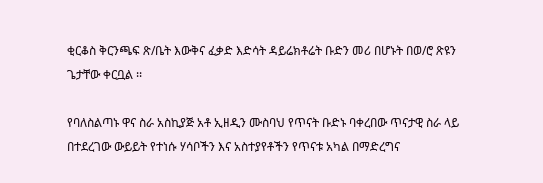ቂርቆስ ቅርንጫፍ ጽ/ቤት እውቅና ፈቃድ እድሳት ዳይሬክቶሬት ቡድን መሪ በሆኑት በወ/ሮ ጽዩን ጌታቸው ቀርቧል ፡፡

የባለስልጣኑ ዋና ስራ አስኪያጅ አቶ ኢዘዲን ሙስባህ የጥናት ቡድኑ ባቀረበው ጥናታዊ ስራ ላይ በተደረገው ውይይት የተነሱ ሃሳቦችን እና አስተያየቶችን የጥናቱ አካል በማድረግና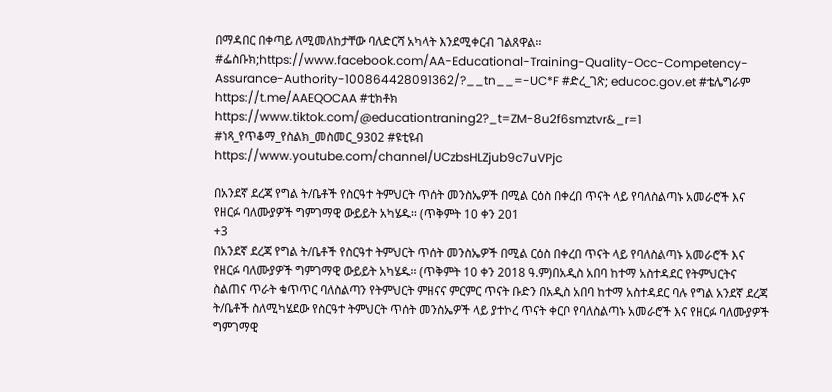በማዳበር በቀጣይ ለሚመለከታቸው ባለድርሻ አካላት እንደሚቀርብ ገልጸዋል፡፡ #ፌስቡክ;https://www.facebook.com/AA-Educational-Training-Quality-Occ-Competency-Assurance-Authority-100864428091362/?__tn__=-UC*F #ድረ_ገጽ; educoc.gov.et #ቴሌግራም https://t.me/AAEQOCAA #ቲክቶክ https://www.tiktok.com/@educationtraning2?_t=ZM-8u2f6smztvr&_r=1 #ነጻ_የጥቆማ_የስልክ_መስመር_9302 #ዩቲዩብ https://www.youtube.com/channel/UCzbsHLZjub9c7uVPjc

በአንደኛ ደረጃ የግል ት/ቤቶች የስርዓተ ትምህርት ጥሰት መንስኤዎች በሚል ርዕስ በቀረበ ጥናት ላይ የባለስልጣኑ አመራሮች እና የዘርፉ ባለሙያዎች ግምገማዊ ውይይት አካሄዱ፡፡ (ጥቅምት 10 ቀን 201
+3
በአንደኛ ደረጃ የግል ት/ቤቶች የስርዓተ ትምህርት ጥሰት መንስኤዎች በሚል ርዕስ በቀረበ ጥናት ላይ የባለስልጣኑ አመራሮች እና የዘርፉ ባለሙያዎች ግምገማዊ ውይይት አካሄዱ፡፡ (ጥቅምት 10 ቀን 2018 ዓ.ም)በአዲስ አበባ ከተማ አስተዳደር የትምህርትና ስልጠና ጥራት ቁጥጥር ባለስልጣን የትምህርት ምዘናና ምርምር ጥናት ቡድን በአዲስ አበባ ከተማ አስተዳደር ባሉ የግል አንደኛ ደረጃ ት/ቤቶች ስለሚካሄደው የስርዓተ ትምህርት ጥሰት መንስኤዎች ላይ ያተኮረ ጥናት ቀርቦ የባለስልጣኑ አመራሮች እና የዘርፉ ባለሙያዎች ግምገማዊ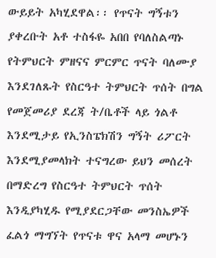ውይይት አካሂደዋል፡፡ የጥናት ግኝቱን ያቀረቡት አቶ ተስፋዬ አበበ የባለስልጣኑ የትምህርት ምዘናና ምርምር ጥናት ባለሙያ እንደገለጹት የስርዓተ ትምህርት ጥሰት በግል የመጀመሪያ ደረጃ ት/ቤቶች ላይ ጎልቶ እንደሚታይ የኢንስፔክሽን ግኝት ሪፖርት እንደሚያመላክት ተናግረው ይህን መሰረት በማድረግ የስርዓተ ትምህርት ጥሰት እንዲያካሂዱ የሚያደርጋቸው መንስኤዎች ፈልጎ ማግኘት የጥናቱ ዋና አላማ መሆኑን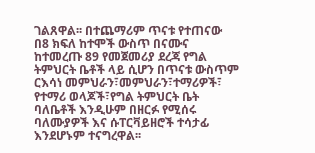ገልጸዋል፡፡ በተጨማሪም ጥናቱ የተጠናው በ8 ክፍለ ከተሞች ውስጥ በናሙና ከተመረጡ 89 የመጀመሪያ ደረጃ የግል ትምህርት ቤቶች ላይ ሲሆን በጥናቱ ውስጥም ርእሳነ መምህራን፣መምህራን፣ተማሪዎች፣ የተማሪ ወላጆች፣የግል ትምህርት ቤት ባለቤቶች እንዲሁም በዘርፉ የሚሰሩ ባለሙያዎች እና ሱፐርቫይዘሮች ተሳታፊ እንደሆኑም ተናግረዋል፡፡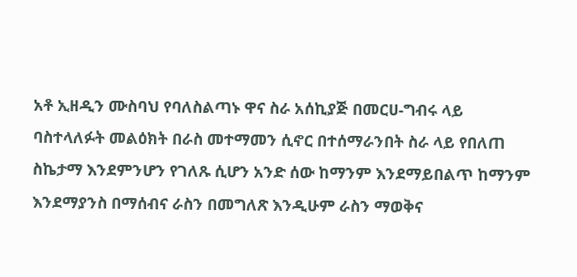አቶ ኢዘዲን ሙስባህ የባለስልጣኑ ዋና ስራ አሰኪያጅ በመርሀ-ግብሩ ላይ ባስተላለፉት መልዕክት በራስ መተማመን ሲኖር በተሰማራንበት ስራ ላይ የበለጠ ስኬታማ እንደምንሆን የገለጹ ሲሆን አንድ ሰው ከማንም እንደማይበልጥ ከማንም እንደማያንስ በማሰብና ራስን በመግለጽ እንዲሁም ራስን ማወቅና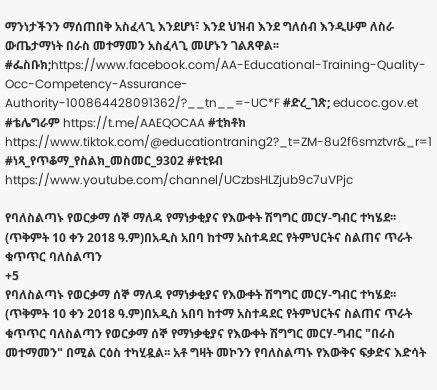ማንነታችንን ማሰጠበቅ አስፈላጊ እንደሆነ፣ እንደ ህዝብ እንደ ግለሰብ እንዲሁም ለስራ ውጤታማነት በራስ መተማመን አስፈላጊ መሆኑን ገልጸዋል፡፡ #ፌስቡክ;https://www.facebook.com/AA-Educational-Training-Quality-Occ-Competency-Assurance-Authority-100864428091362/?__tn__=-UC*F #ድረ_ገጽ; educoc.gov.et #ቴሌግራም https://t.me/AAEQOCAA #ቲክቶክ https://www.tiktok.com/@educationtraning2?_t=ZM-8u2f6smztvr&_r=1 #ነጻ_የጥቆማ_የስልክ_መስመር_9302 #ዩቲዩብ https://www.youtube.com/channel/UCzbsHLZjub9c7uVPjc

የባለስልጣኑ የወርቃማ ሰኞ ማለዳ የማነቃቂያና የእውቀት ሽግግር መርሃ-ግብር ተካሄደ፡፡ (ጥቅምት 10 ቀን 2018 ዓ.ም)በአዲስ አበባ ከተማ አስተዳደር የትምህርትና ስልጠና ጥራት ቁጥጥር ባለስልጣን
+5
የባለስልጣኑ የወርቃማ ሰኞ ማለዳ የማነቃቂያና የእውቀት ሽግግር መርሃ-ግብር ተካሄደ፡፡ (ጥቅምት 10 ቀን 2018 ዓ.ም)በአዲስ አበባ ከተማ አስተዳደር የትምህርትና ስልጠና ጥራት ቁጥጥር ባለስልጣን የወርቃማ ሰኞ የማነቃቂያና የእውቀት ሽግግር መርሃ-ግብር "በራስ መተማመን" በሚል ርዕስ ተካሂዷል፡፡ አቶ ግዛት መኮንን የባለስልጣኑ የእውቅና ፍቃድና እድሳት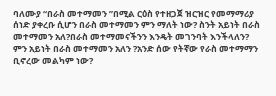ባለሙያ “በራስ መተማመን ”በሚል ርዕስ የተዘጋጀ ዝርዝር የመማማሪያ ሰነድ ያቀረቡ ሲሆን በራስ መተማመን ምን ማለት ነው? ስንት አይነት በራስ መተማመን አለ?በራስ መተማመናችንን እንዴት መገንባት እንችላለን? ምን አይነት በራስ መተማመን አለን ?አንድ ሰው የትኛው የራስ መተማማን ቢኖረው መልካም ነው?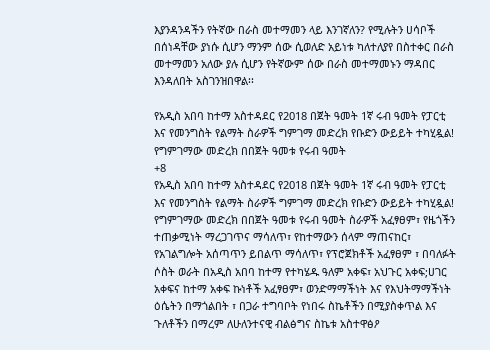እያንዳንዳችን የትኛው በራስ መተማመን ላይ እንገኛለን? የሚሉትን ሀሳቦች በሰነዳቸው ያነሱ ሲሆን ማንም ሰው ሲወለድ አይነቱ ካለተለያየ በስተቀር በራስ መተማመን አለው ያሉ ሲሆን የትኛውም ሰው በራስ መተማመኑን ማዳበር እንዳለበት አስገንዝበዋል፡፡

የአዲስ አበባ ከተማ አስተዳደር የ2018 በጀት ዓመት 1ኛ ሩብ ዓመት የፓርቲ እና የመንግስት የልማት ስራዎች ግምገማ መድረክ የቡድን ውይይት ተካሂዷል! የግምገማው መድረክ በበጀት ዓመቱ የሩብ ዓመት
+8
የአዲስ አበባ ከተማ አስተዳደር የ2018 በጀት ዓመት 1ኛ ሩብ ዓመት የፓርቲ እና የመንግስት የልማት ስራዎች ግምገማ መድረክ የቡድን ውይይት ተካሂዷል! የግምገማው መድረክ በበጀት ዓመቱ የሩብ ዓመት ስራዎች አፈፃፀም፣ የዜጎችን ተጠቃሚነት ማረጋገጥና ማሳለጥ፣ የከተማውን ሰላም ማጠናከር፣ የአገልግሎት አሰጣጥን ይበልጥ ማሳለጥ፣ የፕሮጀክቶች አፈፃፀም ፣ በባለፉት ሶስት ወራት በአዲስ አበባ ከተማ የተካሄዱ ዓለም አቀፍ፣ አህጉር አቀፍ;ሀገር አቀፍና ከተማ አቀፍ ኩነቶች አፈፃፀም፣ ወንድማማችነት እና የእህትማማችነት ዕሴትን በማጎልበት ፣ በጋራ ተግባቦት የነበሩ ስኬቶችን በሚያስቀጥል እና ጉለቶችን በማረም ለሁለንተናዊ ብልፅግና ስኬቱ አስተዋፅዖ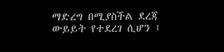ማድረግ በሚያስችል ደረጃ ውይይት የተደረገ ሲሆን ፤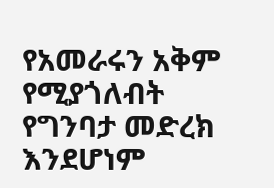የአመራሩን አቅም የሚያጎለብት የግንባታ መድረክ እንደሆነም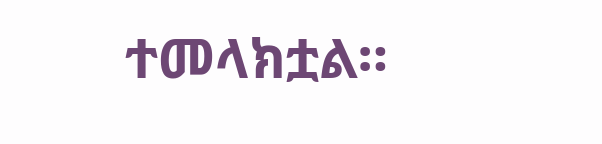ተመላክቷል።